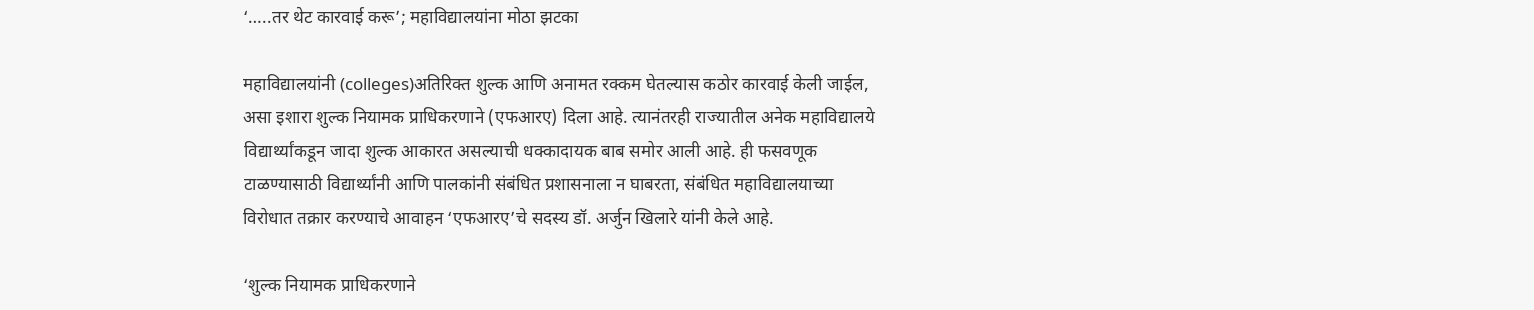‘…..तर थेट कारवाई करू’; महाविद्यालयांना मोठा झटका

महाविद्यालयांनी (colleges)अतिरिक्त शुल्क आणि अनामत रक्कम घेतल्यास कठोर कारवाई केली जाईल, असा इशारा शुल्क नियामक प्राधिकरणाने (एफआरए) दिला आहे. त्यानंतरही राज्यातील अनेक महाविद्यालये विद्यार्थ्यांकडून जादा शुल्क आकारत असल्याची धक्कादायक बाब समोर आली आहे. ही फसवणूक टाळण्यासाठी विद्यार्थ्यांनी आणि पालकांनी संबंधित प्रशासनाला न घाबरता, संबंधित महाविद्यालयाच्या विरोधात तक्रार करण्याचे आवाहन ‘एफआरए’चे सदस्य डॉ. अर्जुन खिलारे यांनी केले आहे.

‘शुल्क नियामक प्राधिकरणाने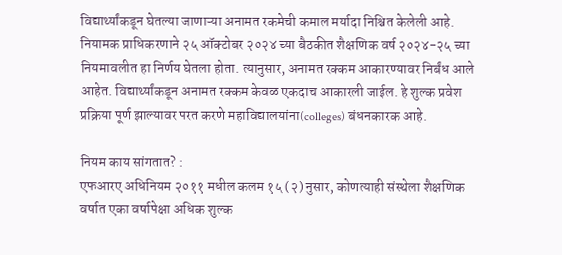विद्यार्थ्यांकडून घेतल्या जाणाऱ्या अनामत रकमेची कमाल मर्यादा निश्चित केलेली आहे. नियामक प्राधिकरणाने २५ ऑक्टोबर २०२४ च्या बैठकीत शैक्षणिक वर्ष २०२४-२५ च्या नियमावलीत हा निर्णय घेतला होता. त्यानुसार, अनामत रक्कम आकारण्यावर निर्बंध आले आहेत. विद्यार्थ्यांकडून अनामत रक्कम केवळ एकदाच आकारली जाईल. हे शुल्क प्रवेश प्रक्रिया पूर्ण झाल्यावर परत करणे महाविद्यालयांना(colleges) बंधनकारक आहे.

नियम काय सांगतात? :
एफआरए अधिनियम २०११ मधील कलम १५ (२) नुसार, कोणत्याही संस्थेला शैक्षणिक वर्षात एका वर्षापेक्षा अधिक शुल्क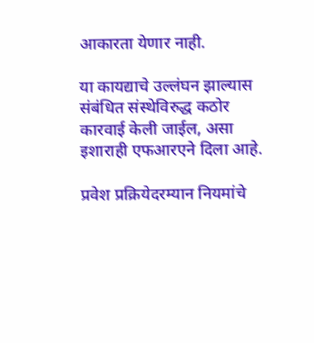आकारता येणार नाही.

या कायद्याचे उल्लंघन झाल्यास संबंधित संस्थेविरुद्ध कठोर कारवाई केली जाईल, असा इशाराही एफआरएने दिला आहे.

प्रवेश प्रक्रियेदरम्यान नियमांचे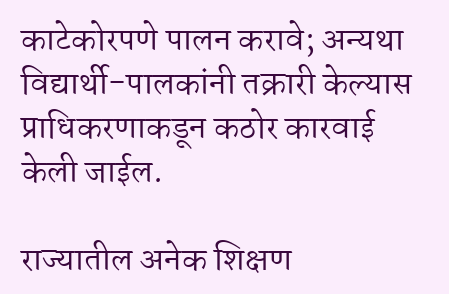काटेकोरपणे पालन करावे; अन्यथा विद्यार्थी-पालकांनी तक्रारी केल्यास प्राधिकरणाकडून कठोर कारवाई केली जाईल.

राज्यातील अनेक शिक्षण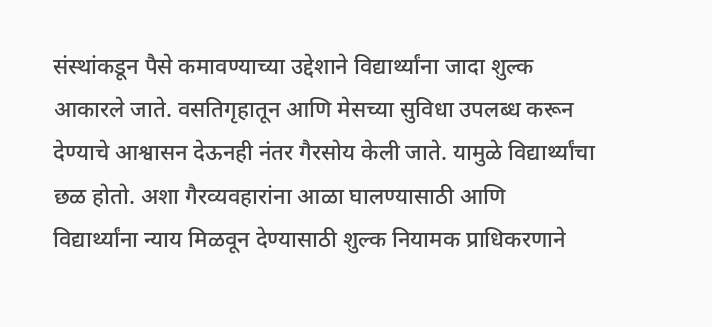संस्थांकडून पैसे कमावण्याच्या उद्देशाने विद्यार्थ्यांना जादा शुल्क आकारले जाते. वसतिगृहातून आणि मेसच्या सुविधा उपलब्ध करून देण्याचे आश्वासन देऊनही नंतर गैरसोय केली जाते. यामुळे विद्यार्थ्यांचा छळ होतो. अशा गैरव्यवहारांना आळा घालण्यासाठी आणि विद्यार्थ्यांना न्याय मिळवून देण्यासाठी शुल्क नियामक प्राधिकरणाने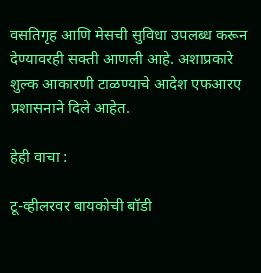वसतिगृह आणि मेसची सुविधा उपलब्ध करून देण्यावरही सक्ती आणली आहे. अशाप्रकारे शुल्क आकारणी टाळण्याचे आदेश एफआरए प्रशासनाने दिले आहेत.

हेही वाचा :

टू-व्हीलरवर बायकोची बॉडी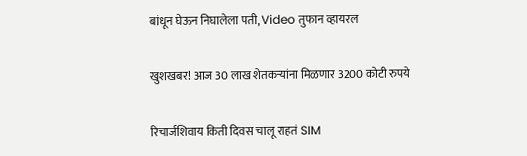बांधून घेऊन निघालेला पती, Video तुफान व्हायरल

खुशखबर! आज 30 लाख शेतकऱ्यांना मिळणार 3200 कोटी रुपये

रिचार्जशिवाय किती दिवस चालू राहतं SIM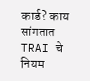कार्ड? काय सांगतात TRAI चे नियम